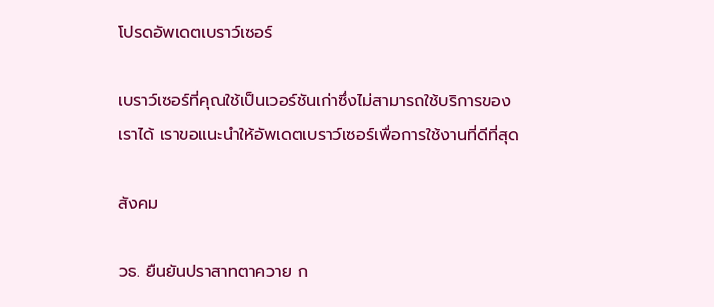โปรดอัพเดตเบราว์เซอร์

เบราว์เซอร์ที่คุณใช้เป็นเวอร์ชันเก่าซึ่งไม่สามารถใช้บริการของเราได้ เราขอแนะนำให้อัพเดตเบราว์เซอร์เพื่อการใช้งานที่ดีที่สุด

สังคม

วธ. ยืนยันปราสาทตาควาย ก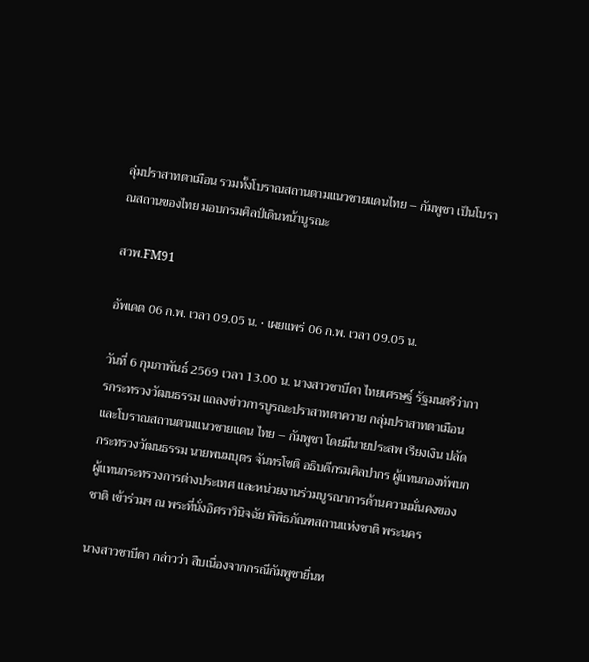ลุ่มปราสาทตาเมือน รวมทั้งโบราณสถานตามแนวชายแดนไทย – กัมพูชา เป็นโบราณสถานของไทย มอบกรมศิลป์เดินหน้าบูรณะ

สวพ.FM91

อัพเดต 06 ก.พ. เวลา 09.05 น. • เผยแพร่ 06 ก.พ. เวลา 09.05 น.

วันที่ 6 กุมภาพันธ์ 2569 เวลา 13.00 น. นางสาวซาบีดา ไทยเศรษฐ์ รัฐมนตรีว่าการกระทรวงวัฒนธรรม แถลงข่าวการบูรณะปราสาทตาควาย กลุ่มปราสาทตาเมือนและโบราณสถานตามแนวชายแดน ไทย – กัมพูชา โดยมีนายประสพ เรียงเงิน ปลัดกระทรวงวัฒนธรรม นายพนมบุตร จันทรโชติ อธิบดีกรมศิลปากร ผู้แทนกองทัพบก ผู้แทนกระทรวงการต่างประเทศ และหน่วยงานร่วมบูรณาการด้านความมั่นคงของชาติ เข้าร่วมฯ ณ พระที่นั่งอิศราวินิจฉัย พิพิธภัณฑสถานแห่งชาติ พระนคร

นางสาวซาบีดา กล่าวว่า สืบเนื่องจากกรณีกัมพูชายื่นห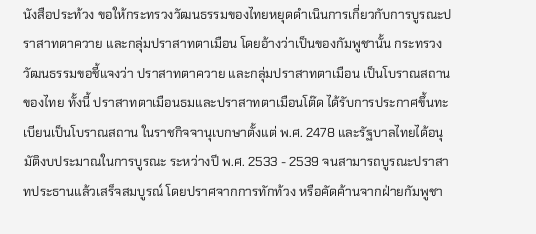นังสือประท้วง ขอให้กระทรวงวัฒนธรรมของไทยหยุดดำเนินการเกี่ยวกับการบูรณะปราสาทตาควาย และกลุ่มปราสาทตาเมือน โดยอ้างว่าเป็นของกัมพูชานั้น กระทรวงวัฒนธรรมขอชี้แจงว่า ปราสาทตาควาย และกลุ่มปราสาทตาเมือน เป็นโบราณสถานของไทย ทั้งนี้ ปราสาทตาเมือนธมและปราสาทตาเมือนโต๊ด ได้รับการประกาศขึ้นทะเบียนเป็นโบราณสถาน ในราชกิจจานุเบกษาตั้งแต่ พ.ศ. 2478 และรัฐบาลไทยได้อนุมัติงบประมาณในการบูรณะ ระหว่างปี พ.ศ. 2533 - 2539 จนสามารถบูรณะปราสาทประธานแล้วเสร็จสมบูรณ์ โดยปราศจากการทักท้วง หรือคัดค้านจากฝ่ายกัมพูชา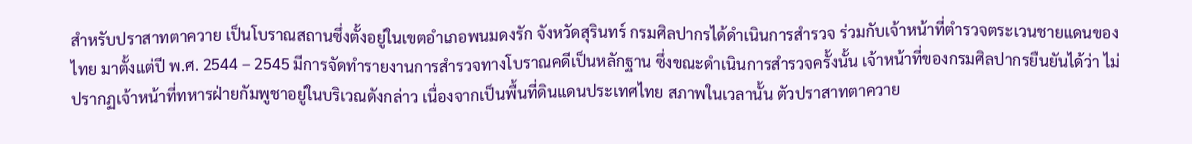สำหรับปราสาทตาควาย เป็นโบราณสถานซึ่งตั้งอยู่ในเขตอำเภอพนมดงรัก จังหวัดสุรินทร์ กรมศิลปากรได้ดำเนินการสำรวจ ร่วมกับเจ้าหน้าที่ตำรวจตระเวนชายแดนของไทย มาตั้งแต่ปี พ.ศ. 2544 – 2545 มีการจัดทำรายงานการสำรวจทางโบราณคดีเป็นหลักฐาน ซึ่งขณะดำเนินการสำรวจครั้งนั้น เจ้าหน้าที่ของกรมศิลปากรยืนยันได้ว่า ไม่ปรากฏเจ้าหน้าที่ทหารฝ่ายกัมพูชาอยู่ในบริเวณดังกล่าว เนื่องจากเป็นพื้นที่ดินแดนประเทศไทย สภาพในเวลานั้น ตัวปราสาทตาควาย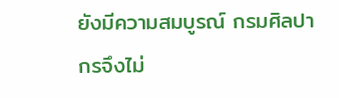ยังมีความสมบูรณ์ กรมศิลปากรจึงไม่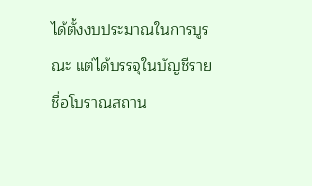ได้ตั้งงบประมาณในการบูรณะ แต่ได้บรรจุในบัญชีรายชื่อโบราณสถาน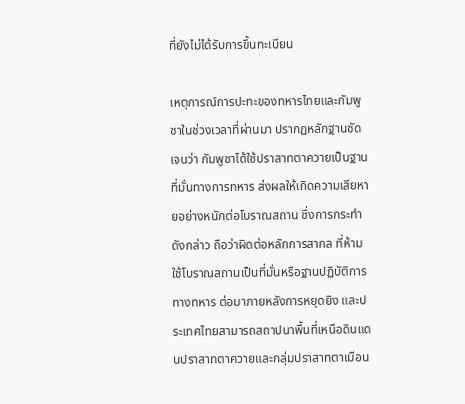ที่ยังไม่ได้รับการขึ้นทะเบียน

เหตุการณ์การปะทะของทหารไทยและกัมพูชาในช่วงเวลาที่ผ่านมา ปรากฏหลักฐานชัดเจนว่า กัมพูชาได้ใช้ปราสาทตาควายเป็นฐานที่มั่นทางการทหาร ส่งผลให้เกิดความเสียหายอย่างหนักต่อโบราณสถาน ซึ่งการกระทำดังกล่าว ถือว่าผิดต่อหลักการสากล ที่ห้ามใช้โบราณสถานเป็นที่มั่นหรือฐานปฏิบัติการทางทหาร ต่อมาภายหลังการหยุดยิง และประเทศไทยสามารถสถาปนาพื้นที่เหนือดินแดนปราสาทตาควายและกลุ่มปราสาทตาเมือน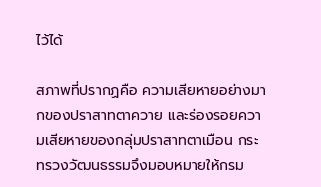ไว้ได้

สภาพที่ปรากฏคือ ความเสียหายอย่างมากของปราสาทตาควาย และร่องรอยความเสียหายของกลุ่มปราสาทตาเมือน กระทรวงวัฒนธรรมจึงมอบหมายให้กรม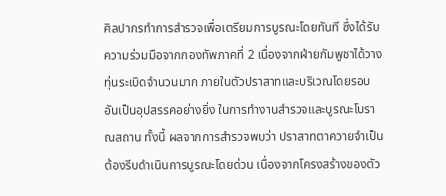ศิลปากรทำการสำรวจเพื่อเตรียมการบูรณะโดยทันที ซึ่งได้รับความร่วมมือจากกองทัพภาคที่ 2 เนื่องจากฝ่ายกัมพูชาได้วางทุ่นระเบิดจำนวนมาก ภายในตัวปราสาทและบริเวณโดยรอบ อันเป็นอุปสรรคอย่างยิ่ง ในการทำงานสำรวจและบูรณะโบราณสถาน ทั้งนี้ ผลจากการสำรวจพบว่า ปราสาทตาควายจำเป็นต้องรีบดำเนินการบูรณะโดยด่วน เนื่องจากโครงสร้างของตัว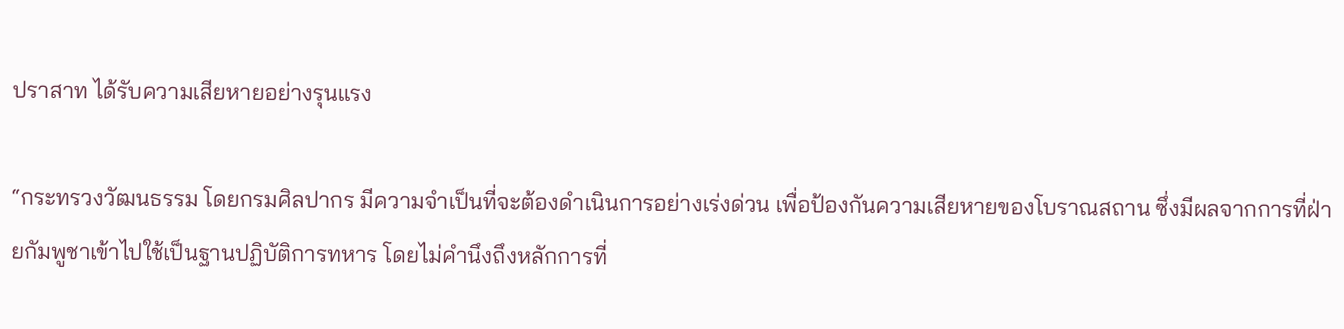ปราสาท ได้รับความเสียหายอย่างรุนแรง

“กระทรวงวัฒนธรรม โดยกรมศิลปากร มีความจำเป็นที่จะต้องดำเนินการอย่างเร่งด่วน เพื่อป้องกันความเสียหายของโบราณสถาน ซึ่งมีผลจากการที่ฝ่ายกัมพูชาเข้าไปใช้เป็นฐานปฏิบัติการทหาร โดยไม่คำนึงถึงหลักการที่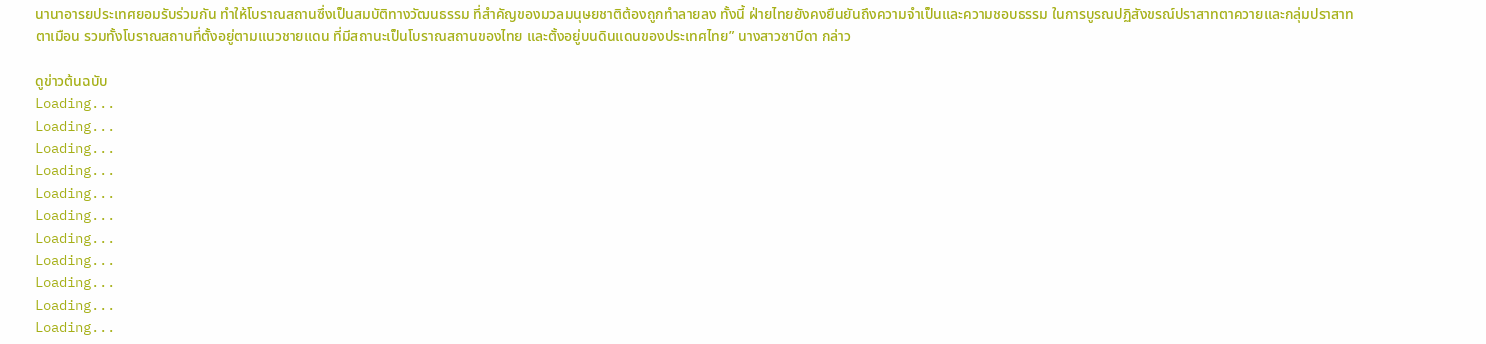นานาอารยประเทศยอมรับร่วมกัน ทำให้โบราณสถานซึ่งเป็นสมบัติทางวัฒนธรรม ที่สำคัญของมวลมนุษยชาติต้องถูกทำลายลง ทั้งนี้ ฝ่ายไทยยังคงยืนยันถึงความจำเป็นและความชอบธรรม ในการบูรณปฏิสังขรณ์ปราสาทตาควายและกลุ่มปราสาทตาเมือน รวมทั้งโบราณสถานที่ตั้งอยู่ตามแนวชายแดน ที่มีสถานะเป็นโบราณสถานของไทย และตั้งอยู่บนดินแดนของประเทศไทย” นางสาวซาบีดา กล่าว

ดูข่าวต้นฉบับ
Loading...
Loading...
Loading...
Loading...
Loading...
Loading...
Loading...
Loading...
Loading...
Loading...
Loading...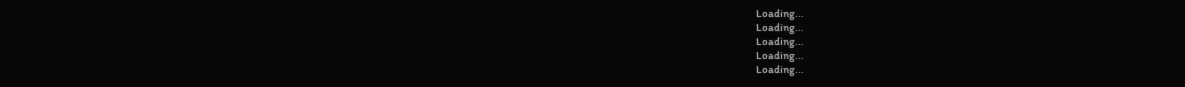Loading...
Loading...
Loading...
Loading...
Loading...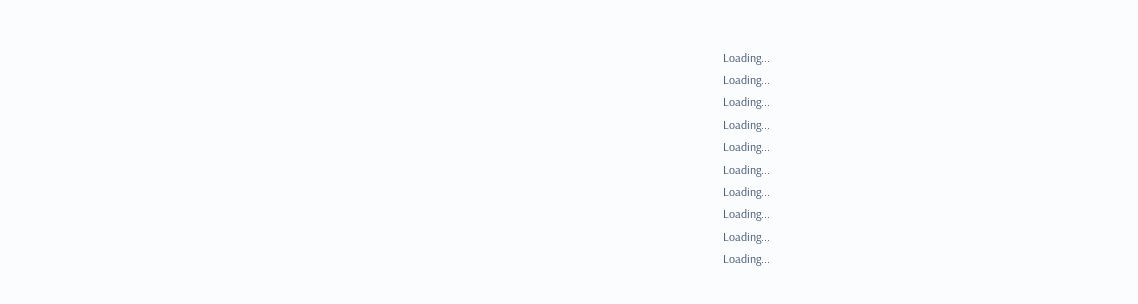Loading...
Loading...
Loading...
Loading...
Loading...
Loading...
Loading...
Loading...
Loading...
Loading...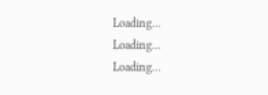Loading...
Loading...
Loading...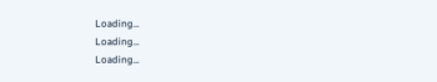Loading...
Loading...
Loading...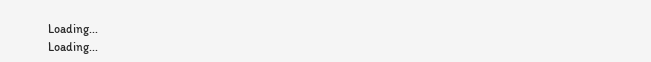Loading...
Loading...